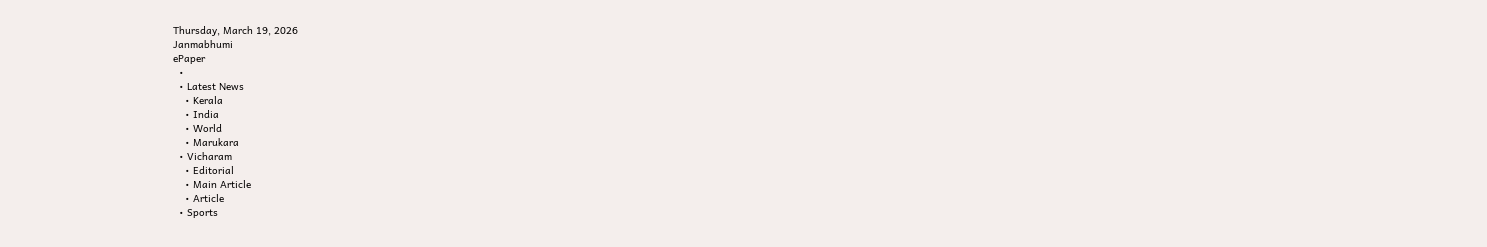Thursday, March 19, 2026
Janmabhumi
ePaper
  •
  • Latest News
    • Kerala
    • India
    • World
    • Marukara
  • Vicharam
    • Editorial
    • Main Article
    • Article
  • Sports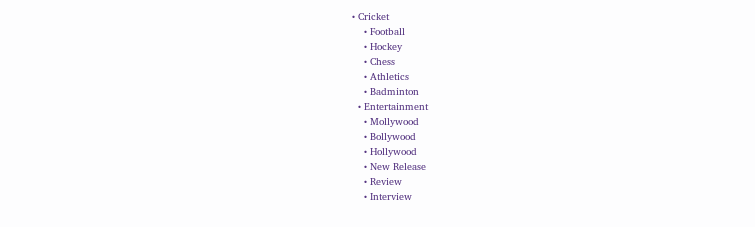• Cricket
    • Football
    • Hockey
    • Chess
    • Athletics
    • Badminton
  • Entertainment
    • Mollywood
    • Bollywood
    • Hollywood
    • New Release
    • Review
    • Interview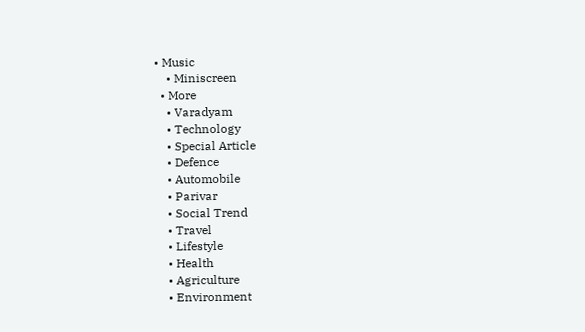• Music
    • Miniscreen
  • More
    • Varadyam
    • Technology
    • Special Article
    • Defence
    • Automobile
    • Parivar
    • Social Trend
    • Travel
    • Lifestyle
    • Health
    • Agriculture
    • Environment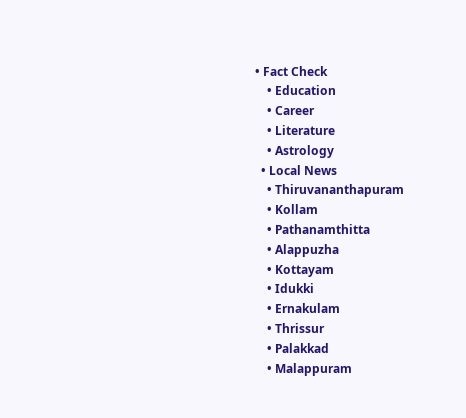• Fact Check
    • Education
    • Career
    • Literature
    • Astrology
  • Local News
    • Thiruvananthapuram
    • Kollam
    • Pathanamthitta
    • Alappuzha
    • Kottayam
    • Idukki
    • Ernakulam
    • Thrissur
    • Palakkad
    • Malappuram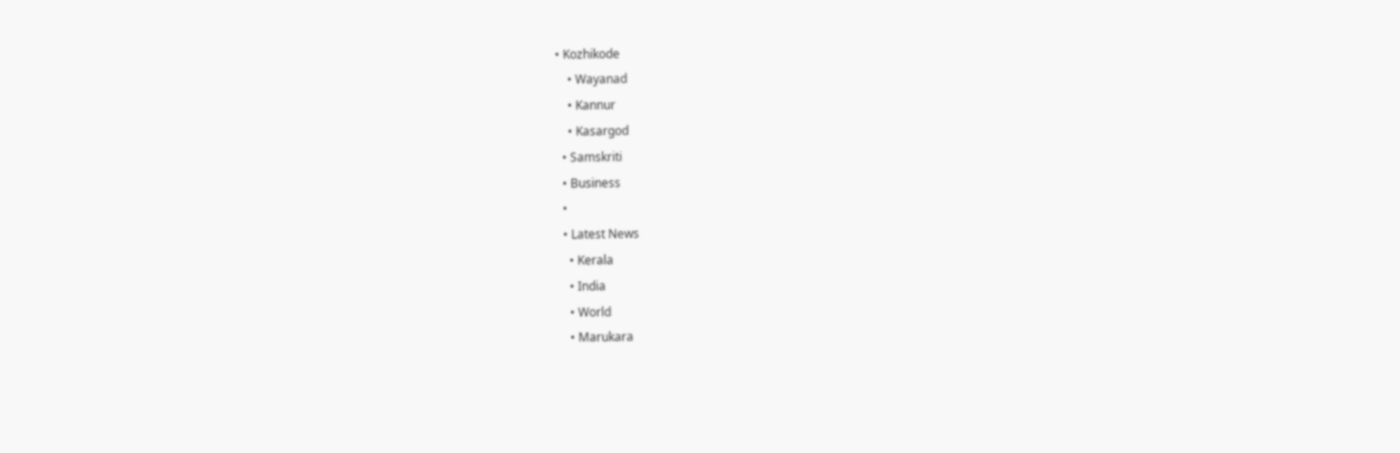• Kozhikode
    • Wayanad
    • Kannur
    • Kasargod
  • Samskriti
  • Business
  •
  • Latest News
    • Kerala
    • India
    • World
    • Marukara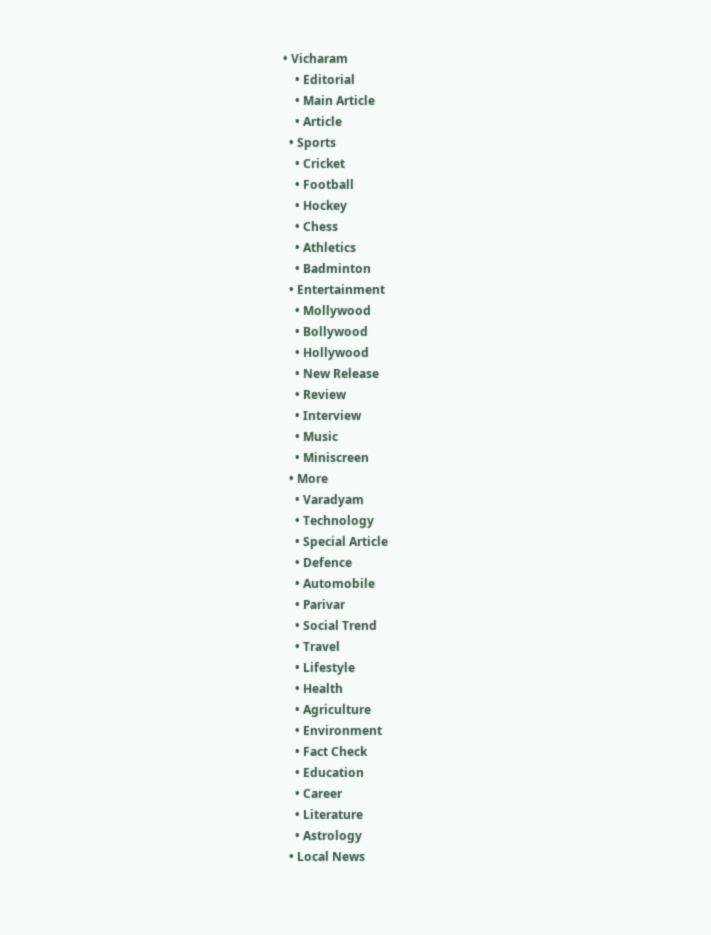• Vicharam
    • Editorial
    • Main Article
    • Article
  • Sports
    • Cricket
    • Football
    • Hockey
    • Chess
    • Athletics
    • Badminton
  • Entertainment
    • Mollywood
    • Bollywood
    • Hollywood
    • New Release
    • Review
    • Interview
    • Music
    • Miniscreen
  • More
    • Varadyam
    • Technology
    • Special Article
    • Defence
    • Automobile
    • Parivar
    • Social Trend
    • Travel
    • Lifestyle
    • Health
    • Agriculture
    • Environment
    • Fact Check
    • Education
    • Career
    • Literature
    • Astrology
  • Local News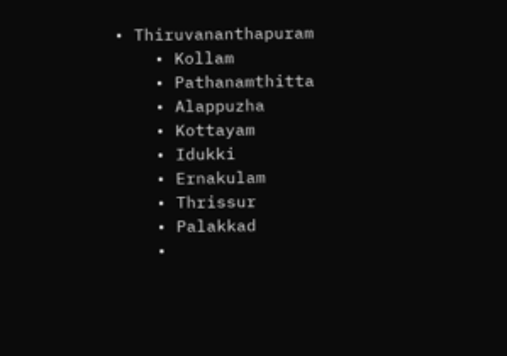• Thiruvananthapuram
    • Kollam
    • Pathanamthitta
    • Alappuzha
    • Kottayam
    • Idukki
    • Ernakulam
    • Thrissur
    • Palakkad
    •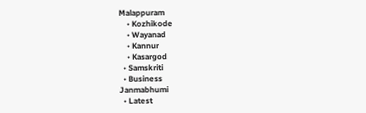Malappuram
    • Kozhikode
    • Wayanad
    • Kannur
    • Kasargod
  • Samskriti
  • Business
Janmabhumi
  • Latest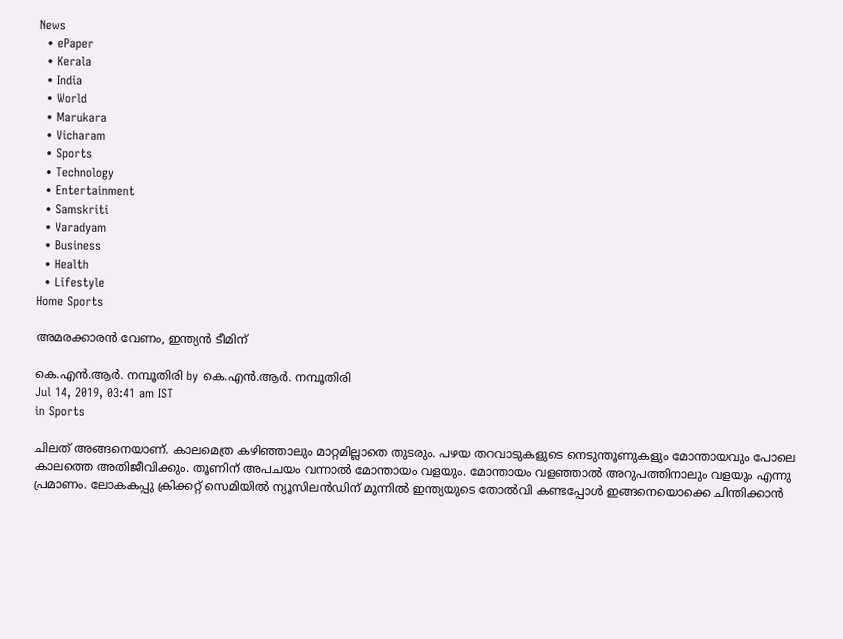News
  • ePaper
  • Kerala
  • India
  • World
  • Marukara
  • Vicharam
  • Sports
  • Technology
  • Entertainment
  • Samskriti
  • Varadyam
  • Business
  • Health
  • Lifestyle
Home Sports

അമരക്കാരന്‍ വേണം, ഇന്ത്യന്‍ ടീമിന്

കെ.എന്‍.ആര്‍. നമ്പൂതിരി by കെ.എന്‍.ആര്‍. നമ്പൂതിരി
Jul 14, 2019, 03:41 am IST
in Sports

ചിലത് അങ്ങനെയാണ്. കാലമെത്ര കഴിഞ്ഞാലും മാറ്റമില്ലാതെ തുടരും. പഴയ തറവാടുകളുടെ നെടുന്തൂണുകളും മോന്തായവും പോലെ കാലത്തെ അതിജീവിക്കും. തൂണിന് അപചയം വന്നാല്‍ മോന്തായം വളയും. മോന്തായം വളഞ്ഞാല്‍ അറുപത്തിനാലും വളയും എന്നു പ്രമാണം. ലോകകപ്പു ക്രിക്കറ്റ് സെമിയില്‍ ന്യൂസിലന്‍ഡിന് മുന്നില്‍ ഇന്ത്യയുടെ തോല്‍വി കണ്ടപ്പോള്‍ ഇങ്ങനെയൊക്കെ ചിന്തിക്കാന്‍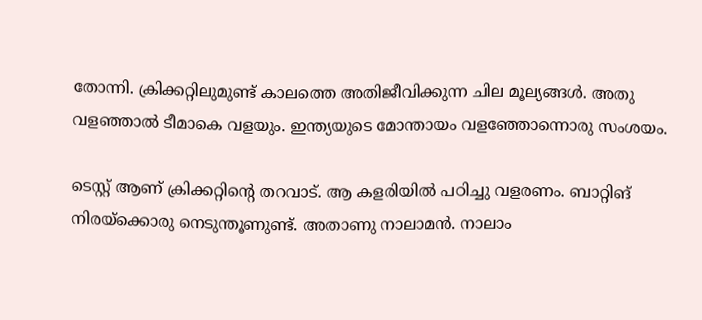തോന്നി. ക്രിക്കറ്റിലുമുണ്ട് കാലത്തെ അതിജീവിക്കുന്ന ചില മൂല്യങ്ങള്‍. അതു വളഞ്ഞാല്‍ ടീമാകെ വളയും. ഇന്ത്യയുടെ മോന്തായം വളഞ്ഞോന്നൊരു സംശയം.

ടെസ്റ്റ് ആണ് ക്രിക്കറ്റിന്റെ തറവാട്. ആ കളരിയില്‍ പഠിച്ചു വളരണം. ബാറ്റിങ് നിരയ്‌ക്കൊരു നെടുന്തൂണുണ്ട്. അതാണു നാലാമന്‍. നാലാം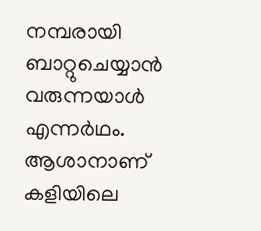നമ്പരായി ബാറ്റുചെയ്യാന്‍ വരുന്നയാള്‍ എന്നര്‍ഥം. ആശാനാണ് കളിയിലെ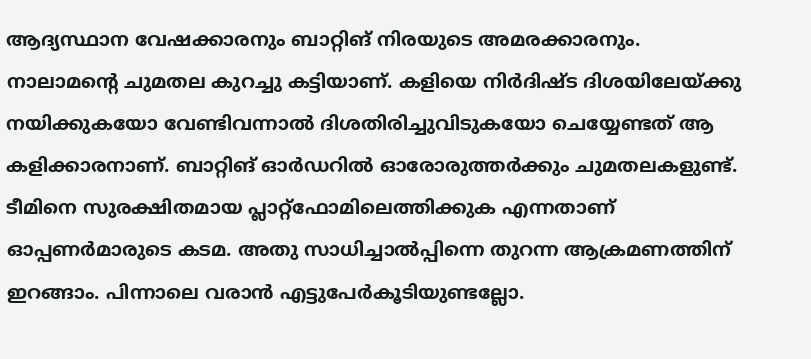ആദ്യസ്ഥാന വേഷക്കാരനും ബാറ്റിങ് നിരയുടെ അമരക്കാരനും. നാലാമന്റെ ചുമതല കുറച്ചു കട്ടിയാണ്. കളിയെ നിര്‍ദിഷ്ട ദിശയിലേയ്‌ക്കു നയിക്കുകയോ വേണ്ടിവന്നാല്‍ ദിശതിരിച്ചുവിടുകയോ ചെയ്യേണ്ടത് ആ കളിക്കാരനാണ്. ബാറ്റിങ് ഓര്‍ഡറില്‍ ഓരോരുത്തര്‍ക്കും ചുമതലകളുണ്ട്. ടീമിനെ സുരക്ഷിതമായ പ്ലാറ്റ്‌ഫോമിലെത്തിക്കുക എന്നതാണ് ഓപ്പണര്‍മാരുടെ കടമ. അതു സാധിച്ചാല്‍പ്പിന്നെ തുറന്ന ആക്രമണത്തിന് ഇറങ്ങാം. പിന്നാലെ വരാന്‍ എട്ടുപേര്‍കൂടിയുണ്ടല്ലോ.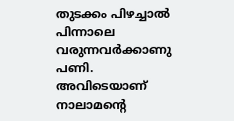തുടക്കം പിഴച്ചാല്‍ പിന്നാലെ വരുന്നവര്‍ക്കാണു പണി. അവിടെയാണ് നാലാമന്റെ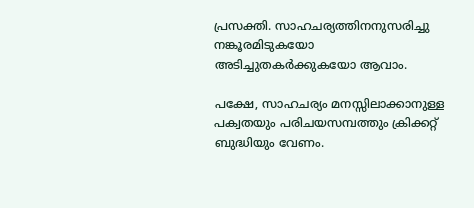പ്രസക്തി. സാഹചര്യത്തിനനുസരിച്ചു നങ്കൂരമിടുകയോ അടിച്ചുതകര്‍ക്കുകയോ ആവാം.

പക്ഷേ, സാഹചര്യം മനസ്സിലാക്കാനുള്ള പക്വതയും പരിചയസമ്പത്തും ക്രിക്കറ്റ് ബുദ്ധിയും വേണം.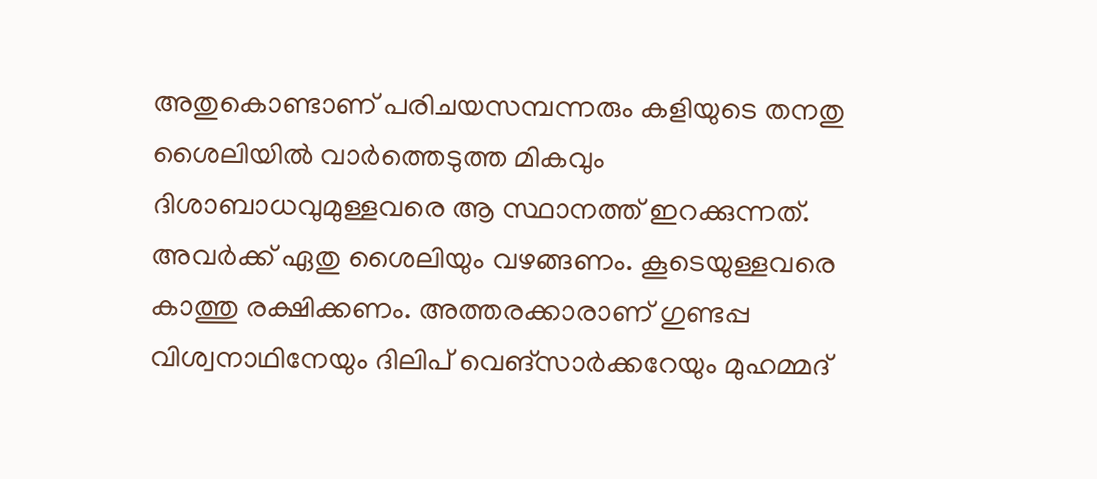അതുകൊണ്ടാണ് പരിചയസമ്പന്നരും കളിയുടെ തനതു ശൈലിയില്‍ വാര്‍ത്തെടുത്ത മികവും ദിശാബാധവുമുള്ളവരെ ആ സ്ഥാനത്ത് ഇറക്കുന്നത്. അവര്‍ക്ക് ഏതു ശൈലിയും വഴങ്ങണം. കൂടെയുള്ളവരെ കാത്തു രക്ഷിക്കണം. അത്തരക്കാരാണ് ഗുണ്ടപ്പ വിശ്വനാഥിനേയും ദിലിപ് വെങ്‌സാര്‍ക്കറേയും മുഹമ്മദ്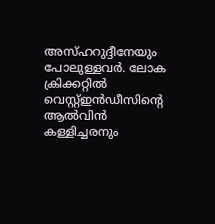അസ്ഹറുദ്ദീനേയും പോലുള്ളവര്‍. ലോക ക്രിക്കറ്റില്‍ വെസ്റ്റ്ഇന്‍ഡീസിന്റെ ആല്‍വിന്‍ കള്ളിച്ചരനും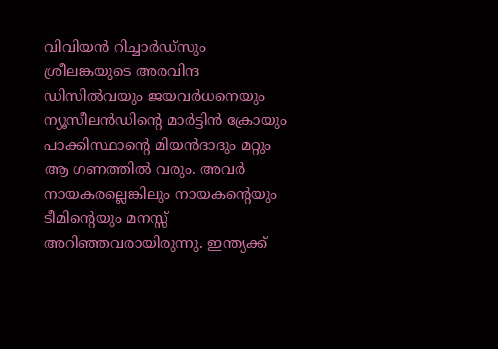വിവിയന്‍ റിച്ചാര്‍ഡ്‌സും ശ്രീലങ്കയുടെ അരവിന്ദ ഡിസില്‍വയും ജയവര്‍ധനെയും ന്യൂസീലന്‍ഡിന്റെ മാര്‍ട്ടിന്‍ ക്രോയും പാക്കിസ്ഥാന്റെ മിയന്‍ദാദും മറ്റും ആ ഗണത്തില്‍ വരും. അവര്‍ നായകരല്ലെങ്കിലും നായകന്റെയും ടീമിന്റെയും മനസ്സ് അറിഞ്ഞവരായിരുന്നു. ഇന്ത്യക്ക്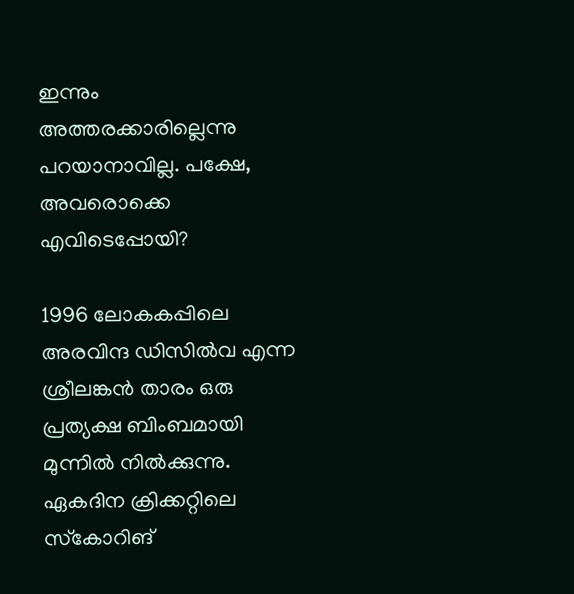ഇന്നും അത്തരക്കാരില്ലെന്നു പറയാനാവില്ല. പക്ഷേ, അവരൊക്കെ എവിടെപ്പോയി?

1996 ലോകകപ്പിലെ അരവിന്ദ ഡിസില്‍വ എന്ന ശ്രീലങ്കന്‍ താരം ഒരു പ്രത്യക്ഷ ബിംബമായി മുന്നില്‍ നില്‍ക്കുന്നു. ഏകദിന ക്രിക്കറ്റിലെ സ്‌കോറിങ്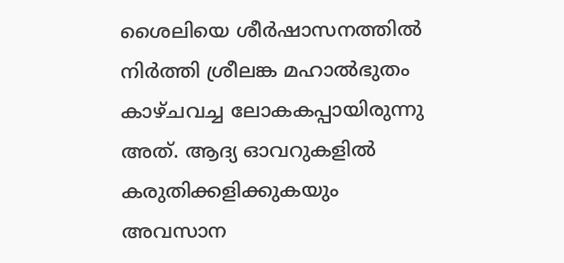ശൈലിയെ ശീര്‍ഷാസനത്തില്‍ നിര്‍ത്തി ശ്രീലങ്ക മഹാല്‍ഭുതം കാഴ്ചവച്ച ലോകകപ്പായിരുന്നു അത്. ആദ്യ ഓവറുകളില്‍ കരുതിക്കളിക്കുകയും അവസാന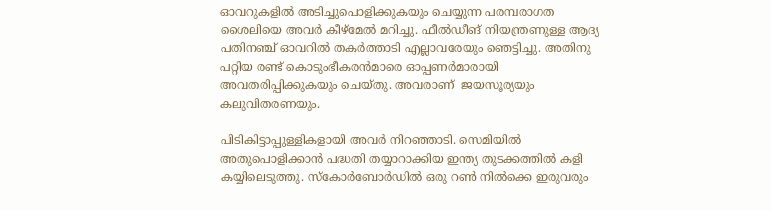ഓവറുകളില്‍ അടിച്ചുപൊളിക്കുകയും ചെയ്യുന്ന പരമ്പരാഗത ശൈലിയെ അവര്‍ കീഴ്‌മേല്‍ മറിച്ചു. ഫീല്‍ഡീങ് നിയന്ത്രണുള്ള ആദ്യ പതിനഞ്ച് ഓവറില്‍ തകര്‍ത്താടി എല്ലാവരേയും ഞെട്ടിച്ചു. അതിനു പറ്റിയ രണ്ട് കൊടുംഭീകരന്‍മാരെ ഓപ്പണര്‍മാരായി അവതരിപ്പിക്കുകയും ചെയ്തു. അവരാണ്  ജയസൂര്യയും കലുവിതരണയും.

പിടികിട്ടാപ്പുള്ളികളായി അവര്‍ നിറഞ്ഞാടി. സെമിയില്‍ അതുപൊളിക്കാന്‍ പദ്ധതി തയ്യാറാക്കിയ ഇന്ത്യ തുടക്കത്തില്‍ കളി കയ്യിലെടുത്തു. സ്‌കോര്‍ബോര്‍ഡില്‍ ഒരു റണ്‍ നില്‍ക്കെ ഇരുവരും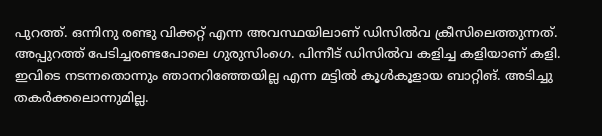പുറത്ത്. ഒന്നിനു രണ്ടു വിക്കറ്റ് എന്ന അവസ്ഥയിലാണ് ഡിസില്‍വ ക്രീസിലെത്തുന്നത്. അപ്പുറത്ത് പേടിച്ചരണ്ടപോലെ ഗുരുസിംഗെ. പിന്നീട് ഡിസില്‍വ കളിച്ച കളിയാണ് കളി. ഇവിടെ നടന്നതൊന്നും ഞാനറിഞ്ഞേയില്ല എന്ന മട്ടില്‍ കൂള്‍കൂളായ ബാറ്റിങ്. അടിച്ചു തകര്‍ക്കലൊന്നുമില്ല.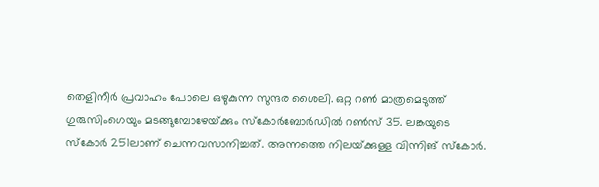തെളിനീര്‍ പ്രവാഹം പോലെ ഒഴുകുന്ന സുന്ദര ശൈലി. ഒറ്റ റണ്‍ മാത്രമെടുത്ത് ഗുരുസിംഗെയും മടങ്ങുമ്പോഴേയ്‌ക്കും സ്‌കോര്‍ബോര്‍ഡില്‍ റണ്‍സ് 35. ലങ്കയുടെ സ്‌കോര്‍ 251ലാണ് ചെന്നവസാനിച്ചത്. അന്നത്തെ നിലയ്‌ക്കുള്ള വിന്നിങ് സ്‌കോര്‍.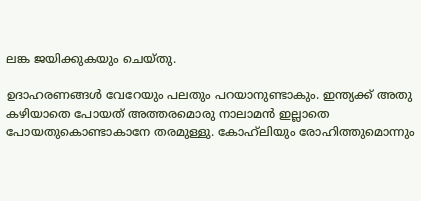ലങ്ക ജയിക്കുകയും ചെയ്തു.

ഉദാഹരണങ്ങള്‍ വേറേയും പലതും പറയാനുണ്ടാകും. ഇന്ത്യക്ക് അതു കഴിയാതെ പോയത് അത്തരമൊരു നാലാമന്‍ ഇല്ലാതെ പോയതുകൊണ്ടാകാനേ തരമുള്ളു. കോഹ്‌ലിയും രോഹിത്തുമൊന്നും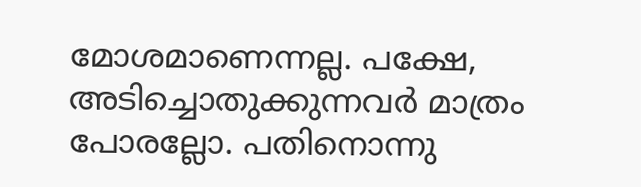മോശമാണെന്നല്ല. പക്ഷേ, അടിച്ചൊതുക്കുന്നവര്‍ മാത്രം പോരല്ലോ. പതിനൊന്നു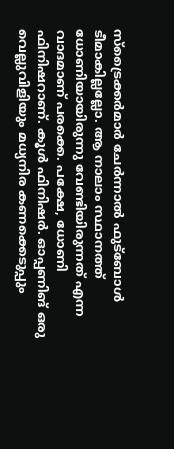സ്‌ട്രൈക്കര്‍മാര്‍ ചേര്‍ന്നാല്‍ ഫുട്‌ബോള്‍ ടീമാകില്ലല്ലോ. ആ നാലാം സ്ഥാനത്ത് ധോണിയായിരുന്നു വേണ്ടിയിരുന്നത് എന്ന വാദമാണ് പരക്കെ. പക്ഷേ, ധോണി ഫിനിഷറാണ്. കൂള്‍ ഫിനിഷര്‍. ഓപ്പണിങ് ഒരു വെല്ലുവിളിയും മധ്യനിര കണക്കെടുപ്പും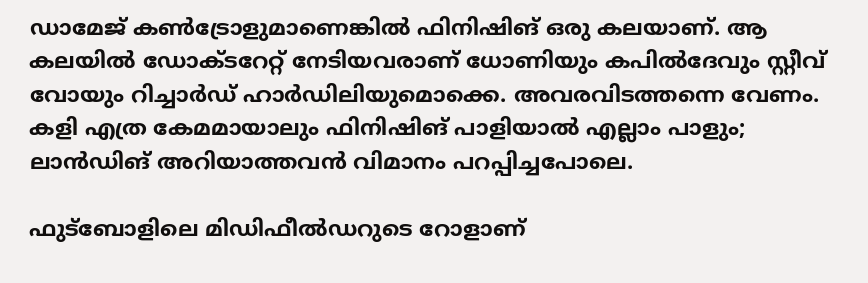ഡാമേജ് കണ്‍ട്രോളുമാണെങ്കില്‍ ഫിനിഷിങ് ഒരു കലയാണ്. ആ കലയില്‍ ഡോക്ടറേറ്റ് നേടിയവരാണ് ധോണിയും കപില്‍ദേവും സ്റ്റീവ് വോയും റിച്ചാര്‍ഡ് ഹാര്‍ഡിലിയുമൊക്കെ. അവരവിടത്തന്നെ വേണം. കളി എത്ര കേമമായാലും ഫിനിഷിങ് പാളിയാല്‍ എല്ലാം പാളും; ലാന്‍ഡിങ് അറിയാത്തവന്‍ വിമാനം പറപ്പിച്ചപോലെ.

ഫുട്‌ബോളിലെ മിഡിഫീല്‍ഡറുടെ റോളാണ്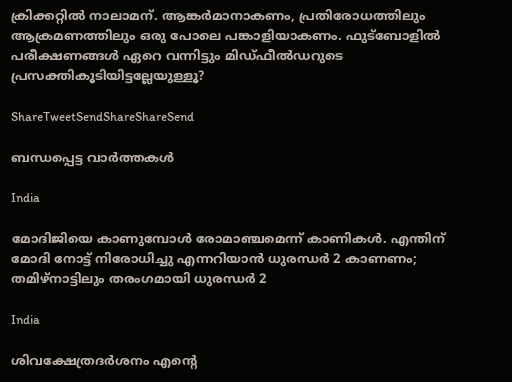ക്രിക്കറ്റില്‍ നാലാമന്. ആങ്കര്‍മാനാകണം, പ്രതിരോധത്തിലും ആക്രമണത്തിലും ഒരു പോലെ പങ്കാളിയാകണം. ഫുട്‌ബോളില്‍ പരീക്ഷണങ്ങള്‍ ഏറെ വന്നിട്ടും മിഡ്ഫീല്‍ഡറുടെ പ്രസക്തികൂടിയിട്ടല്ലേയുള്ളൂ?

ShareTweetSendShareShareSend

ബന്ധപ്പെട്ട വാര്‍ത്തകള്‍

India

മോദിജിയെ കാണുമ്പോള്‍ രോമാഞ്ചമെന്ന് കാണികള്‍. എന്തിന് മോദി നോട്ട് നിരോധിച്ചു എന്നറിയാന്‍ ധുരന്ധര്‍ 2 കാണണം; തമിഴ്നാട്ടിലും തരംഗമായി ധുരന്ധര്‍ 2

India

ശിവക്ഷേത്രദർശനം എന്റെ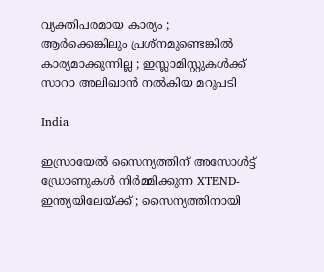വ്യക്തിപരമായ കാര്യം ; ആർക്കെങ്കിലും പ്രശ്‌നമുണ്ടെങ്കിൽ കാര്യമാക്കുന്നില്ല ; ഇസ്ലാമിസ്റ്റുകൾക്ക് സാറാ അലിഖാൻ നൽകിയ മറുപടി

India

ഇസ്രായേൽ സൈന്യത്തിന് അസോൾട്ട് ഡ്രോണുകൾ നിർമ്മിക്കുന്ന XTEND- ഇന്ത്യയിലേയ്‌ക്ക് ; സൈന്യത്തിനായി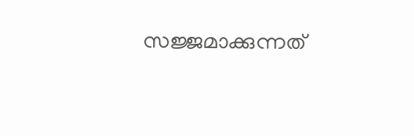സജ്ജമാക്കുന്നത്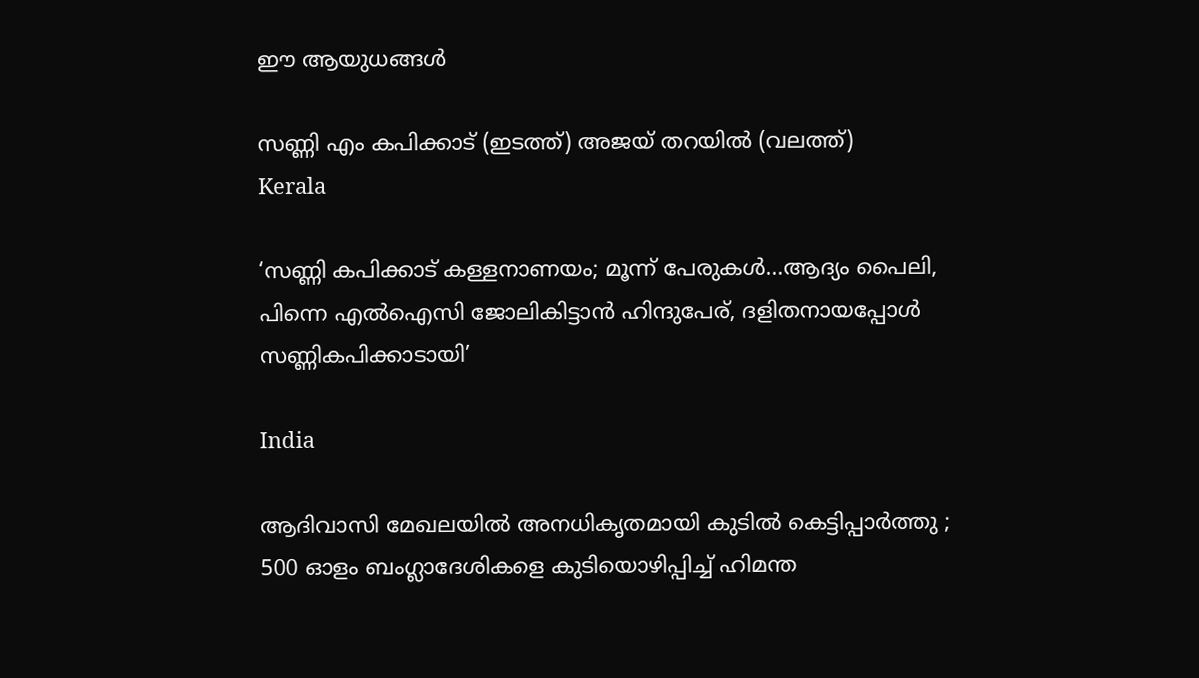ഈ ആയുധങ്ങൾ

സണ്ണി എം കപിക്കാട് (ഇടത്ത്) അജയ് തറയില്‍ (വലത്ത്)
Kerala

‘സണ്ണി കപിക്കാട് കള്ളനാണയം; മൂന്ന് പേരുകള്‍…ആദ്യം പൈലി, പിന്നെ എല്‍ഐസി ജോലികിട്ടാന്‍ ഹിന്ദുപേര്, ദളിതനായപ്പോള്‍ സണ്ണികപിക്കാടായി’

India

ആദിവാസി മേഖലയിൽ അനധികൃതമായി കുടിൽ കെട്ടിപ്പാർത്തു ; 500 ഓളം ബംഗ്ലാദേശികളെ കുടിയൊഴിപ്പിച്ച് ഹിമന്ത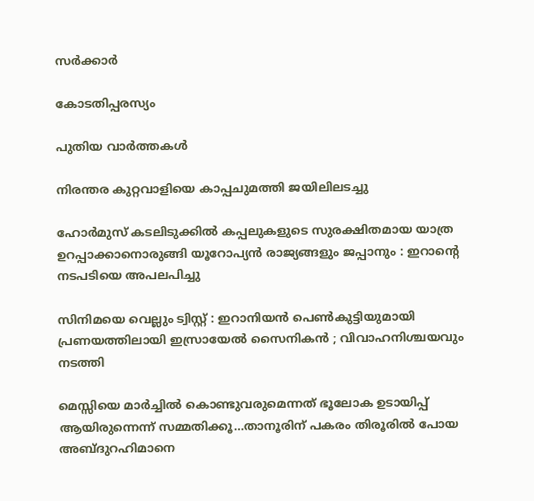സർക്കാർ

കോടതിപ്പരസ്യം

പുതിയ വാര്‍ത്തകള്‍

നിരന്തര കുറ്റവാളിയെ കാപ്പചുമത്തി ജയിലിലടച്ചു

ഹോർമുസ് കടലിടുക്കിൽ കപ്പലുകളുടെ സുരക്ഷിതമായ യാത്ര ഉറപ്പാക്കാനൊരുങ്ങി യൂറോപ്യൻ രാജ്യങ്ങളും ജപ്പാനും : ഇറാന്റെ നടപടിയെ അപലപിച്ചു

സിനിമയെ വെല്ലും ട്വിസ്റ്റ് : ഇറാനിയൻ പെൺകുട്ടിയുമായി പ്രണയത്തിലായി ഇസ്രായേൽ സൈനികൻ ; വിവാഹനിശ്ചയവും നടത്തി

മെസ്സിയെ മാര്‍ച്ചില്‍ കൊണ്ടുവരുമെന്നത് ഭൂലോക ഉടായിപ്പ് ആയിരുന്നെന്ന് സമ്മതിക്കൂ…താനൂരിന് പകരം തിരൂരില്‍ പോയ അബ്ദുറഹിമാനെ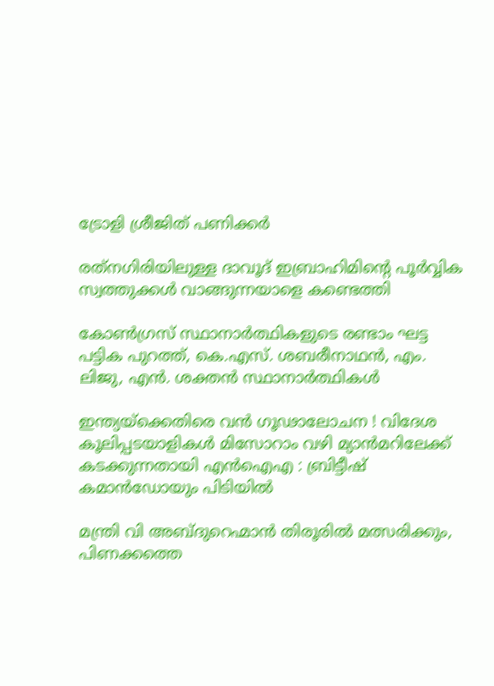ട്രോളി ശ്രീജിത് പണിക്കര്‍

രത്‌നഗിരിയിലുള്ള ദാവൂദ് ഇബ്രാഹിമിന്റെ പൂർവ്വിക സ്വത്തുക്കൾ വാങ്ങുന്നയാളെ കണ്ടെത്തി

കോണ്‍ഗ്രസ് സ്ഥാനാര്‍ത്ഥികളുടെ രണ്ടാം ഘട്ട പട്ടിക പുറത്ത്, കെ.എസ്. ശബരീനാഥന്‍, എം. ലിജു, എന്‍. ശക്തന്‍ സ്ഥാനാര്‍ത്ഥികള്‍

ഇന്ത്യയ്‌ക്കെതിരെ വൻ ഗൂഢാലോചന ! വിദേശ കൂലിപ്പടയാളികൾ മിസോറാം വഴി മ്യാൻമറിലേക്ക് കടക്കുന്നതായി എൻഐഎ : ബ്രിട്ടീഷ് കമാൻഡോയും പിടിയിൽ

മന്ത്രി വി അബ്ദുറെഹ്മാന്‍ തിരൂരില്‍ മത്സരിക്കും, പിണക്കത്തെ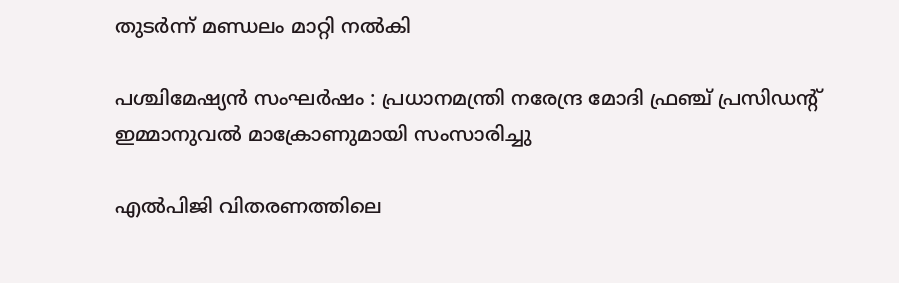തുടര്‍ന്ന് മണ്ഡലം മാറ്റി നല്‍കി

പശ്ചിമേഷ്യൻ സംഘർഷം : പ്രധാനമന്ത്രി നരേന്ദ്ര മോദി ഫ്രഞ്ച് പ്രസിഡന്റ് ഇമ്മാനുവൽ മാക്രോണുമായി സംസാരിച്ചു

എൽപിജി വിതരണത്തിലെ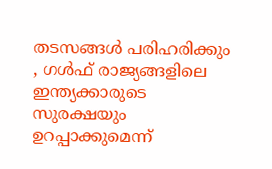തടസങ്ങൾ പരിഹരിക്കും , ഗൾഫ് രാജ്യങ്ങളിലെ ഇന്ത്യക്കാരുടെ സുരക്ഷയും ഉറപ്പാക്കുമെന്ന്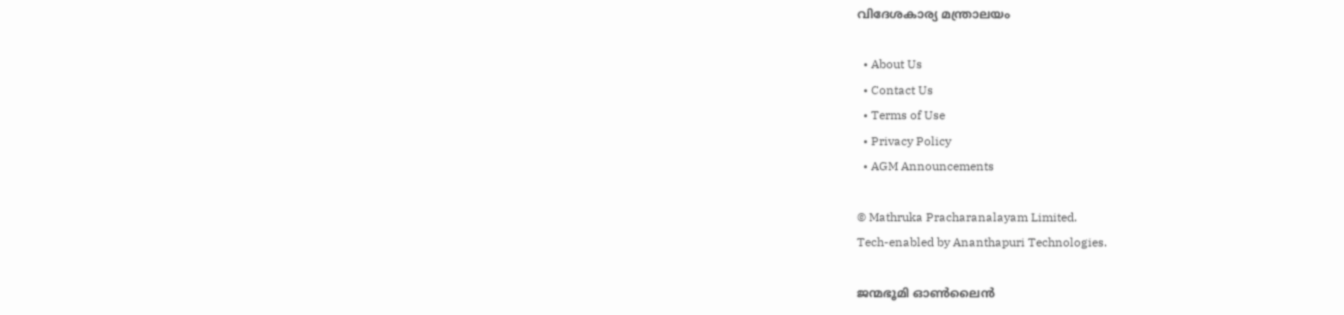വിദേശകാര്യ മന്ത്രാലയം

  • About Us
  • Contact Us
  • Terms of Use
  • Privacy Policy
  • AGM Announcements

© Mathruka Pracharanalayam Limited.
Tech-enabled by Ananthapuri Technologies.

ജന്മഭൂമി ഓണ്‍ലൈന്‍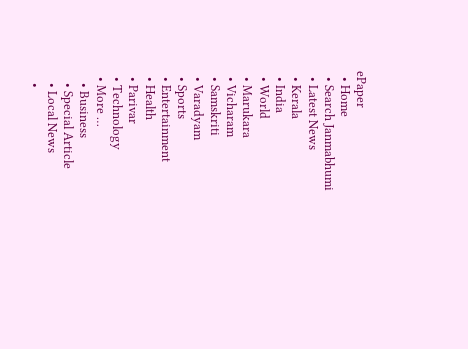ePaper
  • Home
  • Search Janmabhumi
  • Latest News
  • Kerala
  • India
  • World
  • Marukara
  • Vicharam
  • Samskriti
  • Varadyam
  • Sports
  • Entertainment
  • Health
  • Parivar
  • Technology
  • More …
    • Business
    • Special Article
    • Local News
    •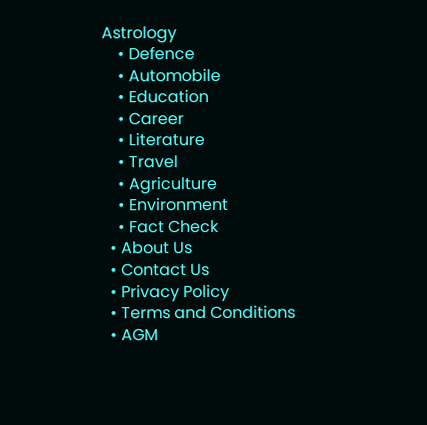Astrology
    • Defence
    • Automobile
    • Education
    • Career
    • Literature
    • Travel
    • Agriculture
    • Environment
    • Fact Check
  • About Us
  • Contact Us
  • Privacy Policy
  • Terms and Conditions
  • AGM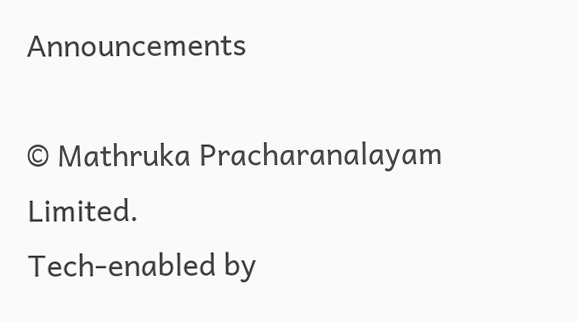Announcements

© Mathruka Pracharanalayam Limited.
Tech-enabled by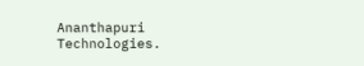Ananthapuri Technologies.